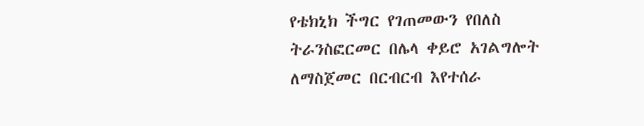የቴክኒክ ችግር የገጠመውን የበለስ ትራንስፎርመር በሌላ ቀይሮ አገልግሎት ለማስጀመር በርብርብ እየተሰራ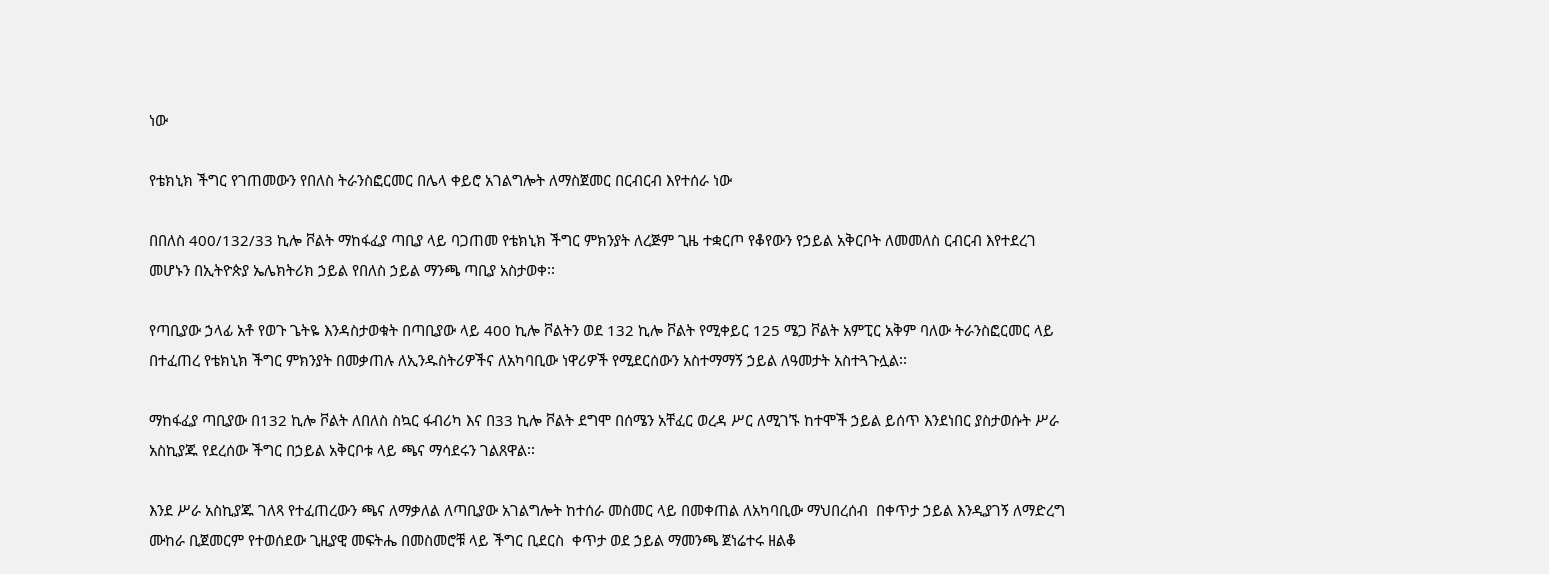ነው

የቴክኒክ ችግር የገጠመውን የበለስ ትራንስፎርመር በሌላ ቀይሮ አገልግሎት ለማስጀመር በርብርብ እየተሰራ ነው

በበለስ 400/132/33 ኪሎ ቮልት ማከፋፈያ ጣቢያ ላይ ባጋጠመ የቴክኒክ ችግር ምክንያት ለረጅም ጊዜ ተቋርጦ የቆየውን የኃይል አቅርቦት ለመመለስ ርብርብ እየተደረገ መሆኑን በኢትዮጵያ ኤሌክትሪክ ኃይል የበለስ ኃይል ማንጫ ጣቢያ አስታወቀ፡፡

የጣቢያው ኃላፊ አቶ የወጉ ጌትዬ እንዳስታወቁት በጣቢያው ላይ 400 ኪሎ ቮልትን ወደ 132 ኪሎ ቮልት የሚቀይር 125 ሜጋ ቮልት አምፒር አቅም ባለው ትራንስፎርመር ላይ በተፈጠረ የቴክኒክ ችግር ምክንያት በመቃጠሉ ለኢንዱስትሪዎችና ለአካባቢው ነዋሪዎች የሚደርሰውን አስተማማኝ ኃይል ለዓመታት አስተጓጉሏል፡፡

ማከፋፈያ ጣቢያው በ132 ኪሎ ቮልት ለበለስ ስኳር ፋብሪካ እና በ33 ኪሎ ቮልት ደግሞ በሰሜን አቸፈር ወረዳ ሥር ለሚገኙ ከተሞች ኃይል ይሰጥ እንደነበር ያስታወሱት ሥራ አስኪያጁ የደረሰው ችግር በኃይል አቅርቦቱ ላይ ጫና ማሳደሩን ገልጸዋል፡፡

እንደ ሥራ አስኪያጁ ገለጻ የተፈጠረውን ጫና ለማቃለል ለጣቢያው አገልግሎት ከተሰራ መስመር ላይ በመቀጠል ለአካባቢው ማህበረሰብ  በቀጥታ ኃይል እንዲያገኝ ለማድረግ ሙከራ ቢጀመርም የተወሰደው ጊዚያዊ መፍትሔ በመስመሮቹ ላይ ችግር ቢደርስ  ቀጥታ ወደ ኃይል ማመንጫ ጀነሬተሩ ዘልቆ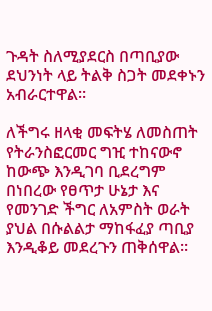ጉዳት ስለሚያደርስ በጣቢያው ደህንነት ላይ ትልቅ ስጋት መደቀኑን አብራርተዋል፡፡

ለችግሩ ዘላቂ መፍትሄ ለመስጠት የትራንስፎርመር ግዢ ተከናውኖ ከውጭ እንዲገባ ቢደረግም በነበረው የፀጥታ ሁኔታ እና የመንገድ ችግር ለአምስት ወራት ያህል በሱልልታ ማከፋፈያ ጣቢያ እንዲቆይ መደረጉን ጠቅሰዋል፡፡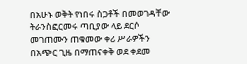በአሁኑ ወቅት የነበሩ ስጋቶች በመወገዳቸው ትራንስፎርመሩ ጣቢያው ላይ ደርሶ መገጠሙን ጠቁመው ቀሪ ሥራዎችን በአጭር ጊዜ በማጠናቀቅ ወደ ቀደመ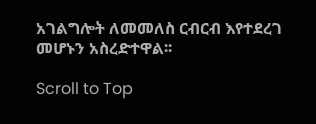አገልግሎት ለመመለስ ርብርብ እየተደረገ መሆኑን አስረድተዋል፡፡

Scroll to Top